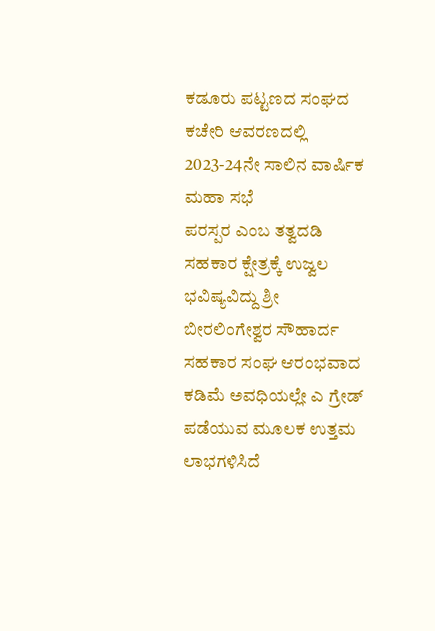ಕಡೂರು ಪಟ್ಟಣದ ಸಂಘದ ಕಚೇರಿ ಆವರಣದಲ್ಲಿ 2023-24ನೇ ಸಾಲಿನ ವಾರ್ಷಿಕ ಮಹಾ ಸಭೆ
ಪರಸ್ಪರ ಎಂಬ ತತ್ವದಡಿ ಸಹಕಾರ ಕ್ಷೇತ್ರಕ್ಕೆ ಉಜ್ವಲ ಭವಿಷ್ಯವಿದ್ದು ಶ್ರೀ ಬೀರಲಿಂಗೇಶ್ವರ ಸೌಹಾರ್ದ ಸಹಕಾರ ಸಂಘ ಆರಂಭವಾದ ಕಡಿಮೆ ಅವಧಿಯಲ್ಲೇ ಎ ಗ್ರೇಡ್ ಪಡೆಯುವ ಮೂಲಕ ಉತ್ತಮ ಲಾಭಗಳಿಸಿದೆ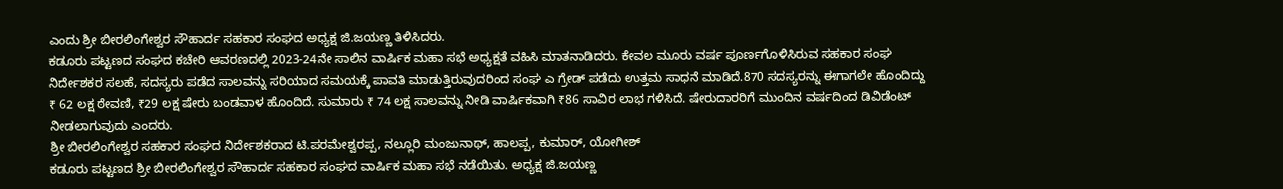ಎಂದು ಶ್ರೀ ಬೀರಲಿಂಗೇಶ್ವರ ಸೌಹಾರ್ದ ಸಹಕಾರ ಸಂಘದ ಅಧ್ಯಕ್ಷ ಜಿ.ಜಯಣ್ಣ ತಿಳಿಸಿದರು.
ಕಡೂರು ಪಟ್ಟಣದ ಸಂಘದ ಕಚೇರಿ ಆವರಣದಲ್ಲಿ 2023-24ನೇ ಸಾಲಿನ ವಾರ್ಷಿಕ ಮಹಾ ಸಭೆ ಅಧ್ಯಕ್ಷತೆ ವಹಿಸಿ ಮಾತನಾಡಿದರು. ಕೇವಲ ಮೂರು ವರ್ಷ ಪೂರ್ಣಗೊಳಿಸಿರುವ ಸಹಕಾರ ಸಂಘ ನಿರ್ದೇಶಕರ ಸಲಹೆ, ಸದಸ್ಯರು ಪಡೆದ ಸಾಲವನ್ನು ಸರಿಯಾದ ಸಮಯಕ್ಕೆ ಪಾವತಿ ಮಾಡುತ್ತಿರುವುದರಿಂದ ಸಂಘ ಎ ಗ್ರೇಡ್ ಪಡೆದು ಉತ್ತಮ ಸಾಧನೆ ಮಾಡಿದೆ.870 ಸದಸ್ಯರನ್ನು ಈಗಾಗಲೇ ಹೊಂದಿದ್ದು ₹ 62 ಲಕ್ಷ ಠೇವಣಿ, ₹29 ಲಕ್ಷ ಷೇರು ಬಂಡವಾಳ ಹೊಂದಿದೆ. ಸುಮಾರು ₹ 74 ಲಕ್ಷ ಸಾಲವನ್ನು ನೀಡಿ ವಾರ್ಷಿಕವಾಗಿ ₹86 ಸಾವಿರ ಲಾಭ ಗಳಿಸಿದೆ. ಷೇರುದಾರರಿಗೆ ಮುಂದಿನ ವರ್ಷದಿಂದ ಡಿವಿಡೆಂಟ್ ನೀಡಲಾಗುವುದು ಎಂದರು.
ಶ್ರೀ ಬೀರಲಿಂಗೇಶ್ವರ ಸಹಕಾರ ಸಂಘದ ನಿರ್ದೇಶಕರಾದ ಟಿ.ಪರಮೇಶ್ವರಪ್ಪ, ನಲ್ಲೂರಿ ಮಂಜುನಾಥ್, ಹಾಲಪ್ಪ, ಕುಮಾರ್, ಯೋಗೀಶ್
ಕಡೂರು ಪಟ್ಟಣದ ಶ್ರೀ ಬೀರಲಿಂಗೇಶ್ವರ ಸೌಹಾರ್ದ ಸಹಕಾರ ಸಂಘದ ವಾರ್ಷಿಕ ಮಹಾ ಸಭೆ ನಡೆಯಿತು. ಅಧ್ಯಕ್ಷ ಜಿ.ಜಯಣ್ಣ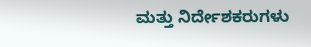ಮತ್ತು ನಿರ್ದೇಶಕರುಗಳು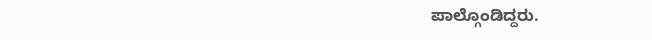ಪಾಲ್ಗೊಂಡಿದ್ದರು.